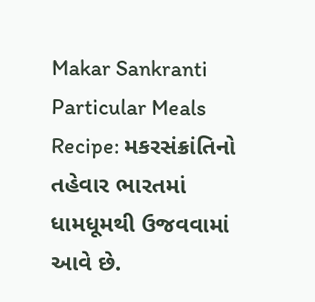Makar Sankranti Particular Meals Recipe: મકરસંક્રાંતિનો તહેવાર ભારતમાં ધામધૂમથી ઉજવવામાં આવે છે.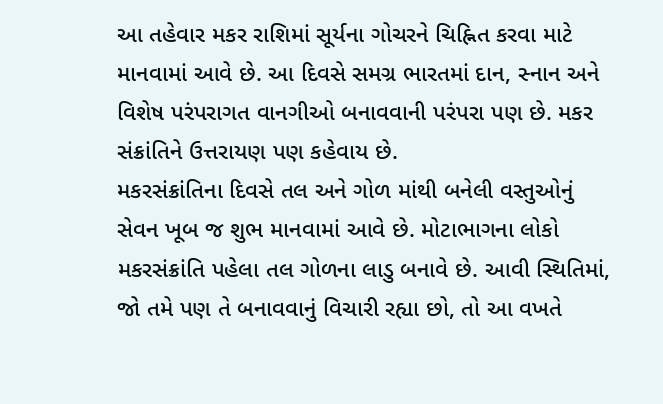આ તહેવાર મકર રાશિમાં સૂર્યના ગોચરને ચિહ્નિત કરવા માટે માનવામાં આવે છે. આ દિવસે સમગ્ર ભારતમાં દાન, સ્નાન અને વિશેષ પરંપરાગત વાનગીઓ બનાવવાની પરંપરા પણ છે. મકર સંક્રાંતિને ઉત્તરાયણ પણ કહેવાય છે.
મકરસંક્રાંતિના દિવસે તલ અને ગોળ માંથી બનેલી વસ્તુઓનું સેવન ખૂબ જ શુભ માનવામાં આવે છે. મોટાભાગના લોકો મકરસંક્રાંતિ પહેલા તલ ગોળના લાડુ બનાવે છે. આવી સ્થિતિમાં, જો તમે પણ તે બનાવવાનું વિચારી રહ્યા છો, તો આ વખતે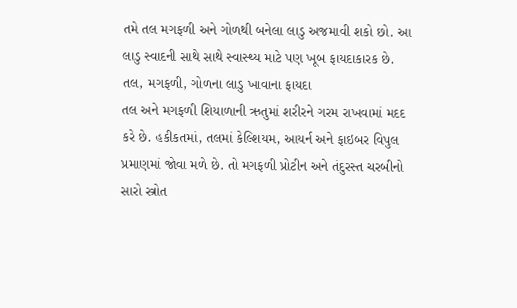તમે તલ મગફળી અને ગોળથી બનેલા લાડુ અજમાવી શકો છો. આ લાડુ સ્વાદની સાથે સાથે સ્વાસ્થ્ય માટે પણ ખૂબ ફાયદાકારક છે.
તલ, મગફળી, ગોળના લાડુ ખાવાના ફાયદા
તલ અને મગફળી શિયાળાની ઋતુમાં શરીરને ગરમ રાખવામાં મદદ કરે છે. હકીકતમાં, તલમાં કેલ્શિયમ, આયર્ન અને ફાઇબર વિપુલ પ્રમાણમાં જોવા મળે છે. તો મગફળી પ્રોટીન અને તંદુરસ્ત ચરબીનો સારો સ્ત્રોત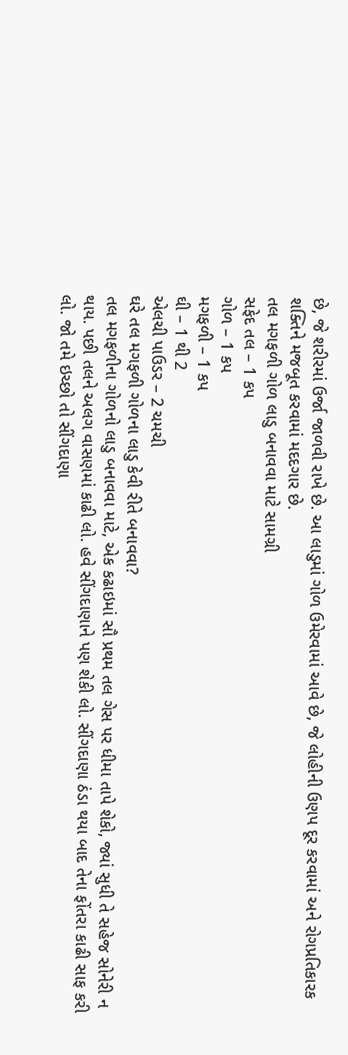છે, જે શરીરમાં ઉર્જા જાળવી રાખે છે. આ લાડુમાં ગોળ ઉમેરવામાં આવે છે, જે લોહીની ઉણપ દૂર કરવામાં અને રોગપ્રતિકારક શક્તિને મજબૂત કરવામાં મદદગાર છે.
તલ મગફળી ગોળ લાડુ બનાવવા માટે સામગ્રી
સફેદ તલ – 1 કપ
ગોળ – 1 કપ
મગફળી – 1 કપ
ઘી – 1 થી 2
એલચી પાઉડર – 2 ચમચી
ઘરે તલ મગફળી ગોળના લાડુ કેવી રીતે બનાવવા?
તલ મગફળીના ગોળનો લાડુ બનાવવા માટે, એક કઢાઇમાં સૌ પ્રથમ તલ ગેસ પર ધીમા તાપે શેકો, જ્યાં સુધી તે સહેજ સોનેરી ન થાય. પછી તલને અલગ વાસણમાં કાઢી લો. હવે સીંગદાણાને પણ શેકી લો. સીંગદાણા ઠંડા થયા બાદ તેના ફોંતરા કાઢી સાફ કરી લો. જો તમે ઇચ્છો તો સીંગદાણા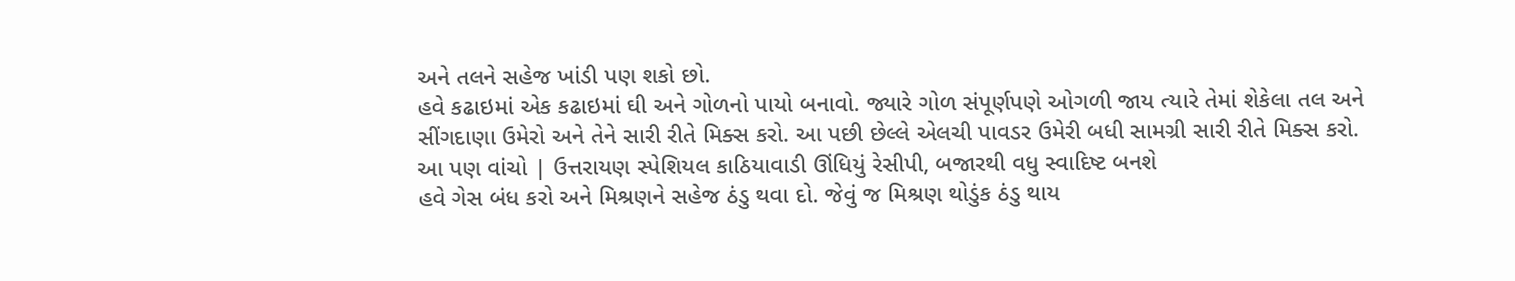અને તલને સહેજ ખાંડી પણ શકો છો.
હવે કઢાઇમાં એક કઢાઇમાં ઘી અને ગોળનો પાયો બનાવો. જ્યારે ગોળ સંપૂર્ણપણે ઓગળી જાય ત્યારે તેમાં શેકેલા તલ અને સીંગદાણા ઉમેરો અને તેને સારી રીતે મિક્સ કરો. આ પછી છેલ્લે એલચી પાવડર ઉમેરી બધી સામગ્રી સારી રીતે મિક્સ કરો.
આ પણ વાંચો | ઉત્તરાયણ સ્પેશિયલ કાઠિયાવાડી ઊંધિયું રેસીપી, બજારથી વધુ સ્વાદિષ્ટ બનશે
હવે ગેસ બંધ કરો અને મિશ્રણને સહેજ ઠંડુ થવા દો. જેવું જ મિશ્રણ થોડુંક ઠંડુ થાય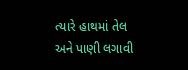ત્યારે હાથમાં તેલ અને પાણી લગાવી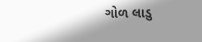ગોળ લાડુ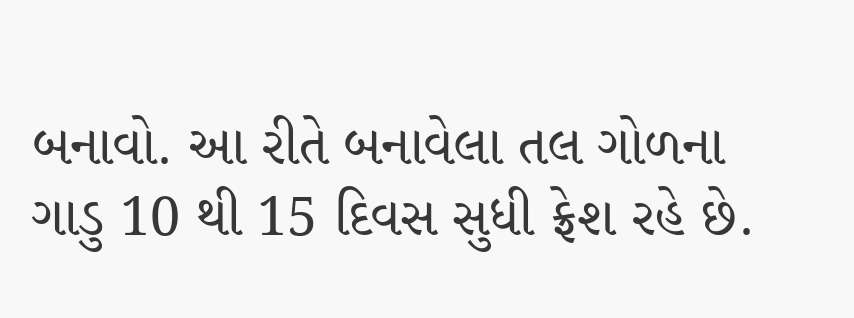બનાવો. આ રીતે બનાવેલા તલ ગોળના ગાડુ 10 થી 15 દિવસ સુધી ફ્રેશ રહે છે.